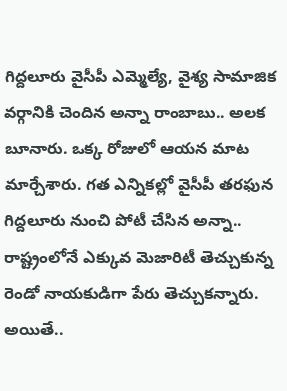గిద్దలూరు వైసీపీ ఎమ్మెల్యే, వైశ్య సామాజిక వర్గానికి చెందిన అన్నా రాంబాబు.. అలక బూనారు. ఒక్క రోజులో ఆయన మాట మార్చేశారు. గత ఎన్నికల్లో వైసీపీ తరఫున గిద్దలూరు నుంచి పోటీ చేసిన అన్నా.. రాష్ట్రంలోనే ఎక్కువ మెజారిటీ తెచ్చుకున్న రెండో నాయకుడిగా పేరు తెచ్చుకన్నారు. అయితే..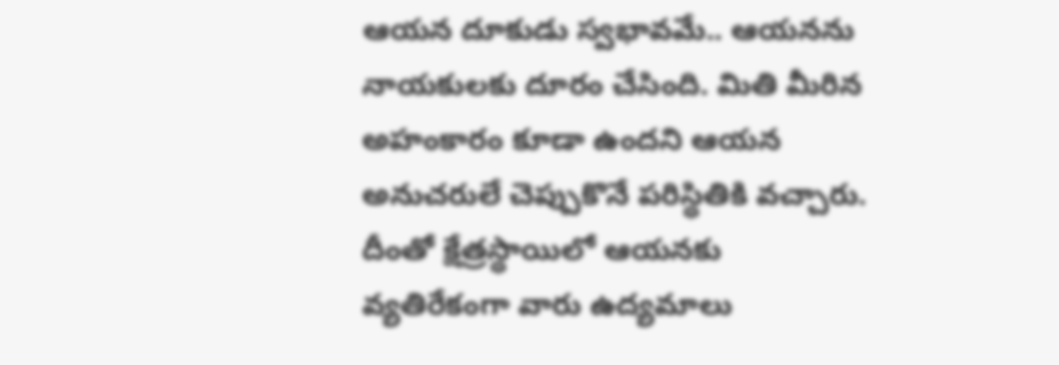ఆయన దూకుడు స్వభావమే.. ఆయనను నాయకులకు దూరం చేసింది. మితి మీరిన అహంకారం కూడా ఉందని ఆయన అనుచరులే చెప్పుకొనే పరిస్థితికి వచ్చారు. దీంతో క్షేత్రస్థాయిలో ఆయనకు వ్యతిరేకంగా వారు ఉద్యమాలు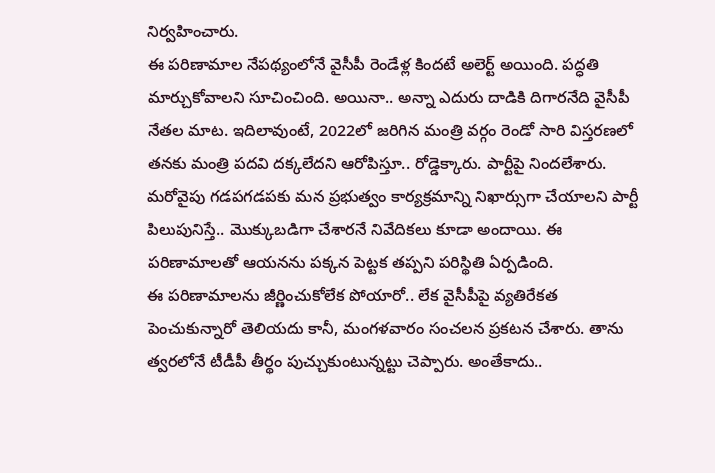నిర్వహించారు.
ఈ పరిణామాల నేపథ్యంలోనే వైసీపీ రెండేళ్ల కిందటే అలెర్ట్ అయింది. పద్ధతి మార్చుకోవాలని సూచించింది. అయినా.. అన్నా ఎదురు దాడికి దిగారనేది వైసీపీ నేతల మాట. ఇదిలావుంటే, 2022లో జరిగిన మంత్రి వర్గం రెండో సారి విస్తరణలో తనకు మంత్రి పదవి దక్కలేదని ఆరోపిస్తూ.. రోడ్డెక్కారు. పార్టీపై నిందలేశారు. మరోవైపు గడపగడపకు మన ప్రభుత్వం కార్యక్రమాన్ని నిఖార్సుగా చేయాలని పార్టీ పిలుపునిస్తే.. మొక్కుబడిగా చేశారనే నివేదికలు కూడా అందాయి. ఈ పరిణామాలతో ఆయనను పక్కన పెట్టక తప్పని పరిస్థితి ఏర్పడింది.
ఈ పరిణామాలను జీర్ణించుకోలేక పోయారో.. లేక వైసీపీపై వ్యతిరేకత పెంచుకున్నారో తెలియదు కానీ, మంగళవారం సంచలన ప్రకటన చేశారు. తాను త్వరలోనే టీడీపీ తీర్థం పుచ్చుకుంటున్నట్టు చెప్పారు. అంతేకాదు..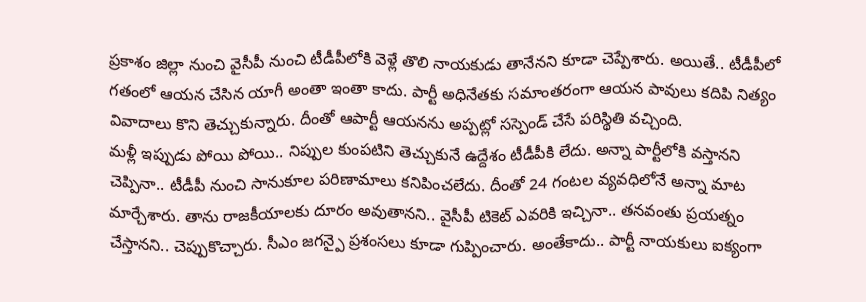ప్రకాశం జిల్లా నుంచి వైసీపీ నుంచి టీడీపీలోకి వెళ్లే తొలి నాయకుడు తానేనని కూడా చెప్పేశారు. అయితే.. టీడీపీలో గతంలో ఆయన చేసిన యాగీ అంతా ఇంతా కాదు. పార్టీ అధినేతకు సమాంతరంగా ఆయన పావులు కదిపి నిత్యం వివాదాలు కొని తెచ్చుకున్నారు. దీంతో ఆపార్టీ ఆయనను అప్పట్లో సస్పెండ్ చేసే పరిస్థితి వచ్చింది.
మళ్లీ ఇప్పుడు పోయి పోయి.. నిప్పుల కుంపటిని తెచ్చుకునే ఉద్దేశం టీడీపీకి లేదు. అన్నా పార్టీలోకి వస్తానని చెప్పినా.. టీడీపీ నుంచి సానుకూల పరిణామాలు కనిపించలేదు. దీంతో 24 గంటల వ్యవధిలోనే అన్నా మాట మార్చేశారు. తాను రాజకీయాలకు దూరం అవుతానని.. వైసీపీ టికెట్ ఎవరికి ఇచ్చినా.. తనవంతు ప్రయత్నం చేస్తానని.. చెప్పుకొచ్చారు. సీఎం జగన్పై ప్రశంసలు కూడా గుప్పించారు. అంతేకాదు.. పార్టీ నాయకులు ఐక్యంగా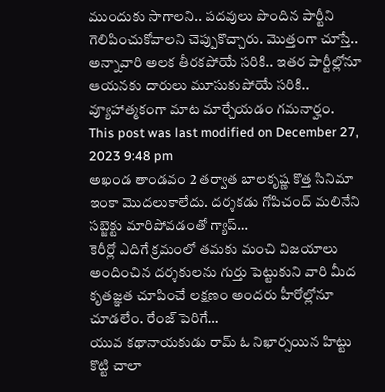ముందుకు సాగాలని.. పదవులు పొందిన పార్టీని గెలిపించుకోవాలని చెప్పుకొచ్చారు. మొత్తంగా చూస్తే.. అన్నావారి అలక తీరకపోయే సరికి.. ఇతర పార్టీల్లోనూ ఆయనకు దారులు మూసుకుపోయే సరికి.. వ్యూహాత్మకంగా మాట మార్చేయడం గమనార్హం.
This post was last modified on December 27, 2023 9:48 pm
అఖండ తాండవం 2 తర్వాత బాలకృష్ణ కొత్త సినిమా ఇంకా మొదలుకాలేదు. దర్శకడు గోపిచంద్ మలినేని సబ్జెక్టు మారిపోవడంతో గ్యాప్…
కెరీర్లో ఎదిగే క్రమంలో తమకు మంచి విజయాలు అందించిన దర్శకులను గుర్తు పెట్టుకుని వారి మీద కృతజ్ఞత చూపించే లక్షణం అందరు హీరోల్లోనూ చూడలేం. రేంజ్ పెరిగే…
యువ కథానాయకుడు రామ్ ఓ నిఖార్సయిన హిట్టు కొట్టి చాలా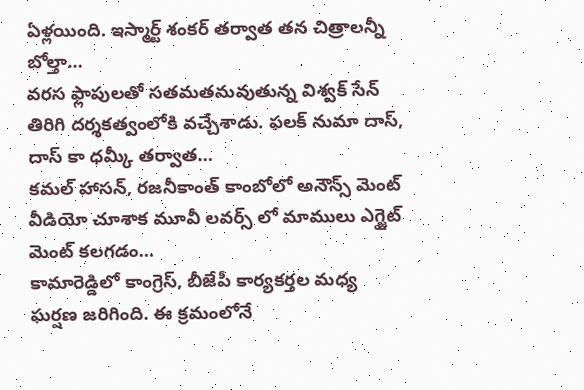ఏళ్లయింది. ఇస్మార్ట్ శంకర్ తర్వాత తన చిత్రాలన్నీ బోల్తా…
వరస ఫ్లాపులతో సతమతమవుతున్న విశ్వక్ సేన్ తిరిగి దర్శకత్వంలోకి వచ్చేశాడు. ఫలక్ నుమా దాస్, దాస్ కా ధమ్కీ తర్వాత…
కమల్ హాసన్, రజనీకాంత్ కాంబోలో అనౌన్స్ మెంట్ వీడియో చూశాక మూవీ లవర్స్ లో మాములు ఎగ్జైట్ మెంట్ కలగడం…
కామారెడ్డిలో కాంగ్రెస్, బీజేపీ కార్యకర్తల మధ్య ఘర్షణ జరిగింది. ఈ క్రమంలోనే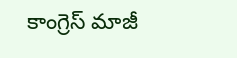కాంగ్రెస్ మాజీ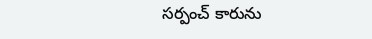సర్పంచ్ కారును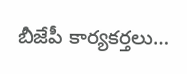బీజేపీ కార్యకర్తలు…